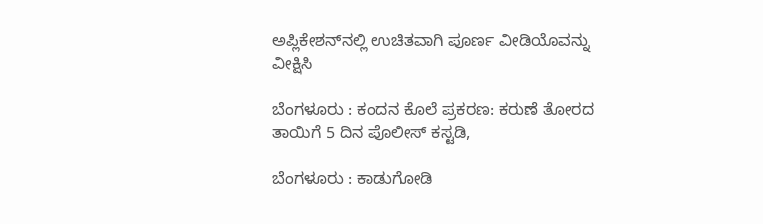ಅಪ್ಲಿಕೇಶನ್‌ನಲ್ಲಿ ಉಚಿತವಾಗಿ ಪೂರ್ಣ ವೀಡಿಯೊವನ್ನು ವೀಕ್ಷಿಸಿ

ಬೆಂಗಳೂರು : ಕಂದನ ಕೊಲೆ ಪ್ರಕರಣ: ಕರುಣೆ ತೋರದ ತಾಯಿಗೆ 5 ದಿನ ಪೊಲೀಸ್ ಕಸ್ಟಡಿ,

ಬೆಂಗಳೂರು : ಕಾಡುಗೋಡಿ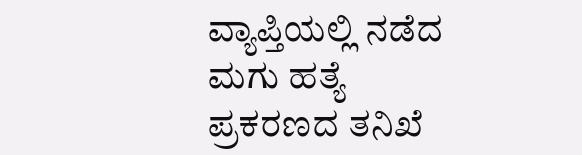ವ್ಯಾಪ್ತಿಯಲ್ಲಿ ನಡೆದ ಮಗು ಹತ್ಯೆ ಪ್ರಕರಣದ ತನಿಖೆ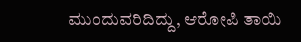ಮುಂದುವರಿದಿದ್ದು, ಆರೋಪಿ ತಾಯಿ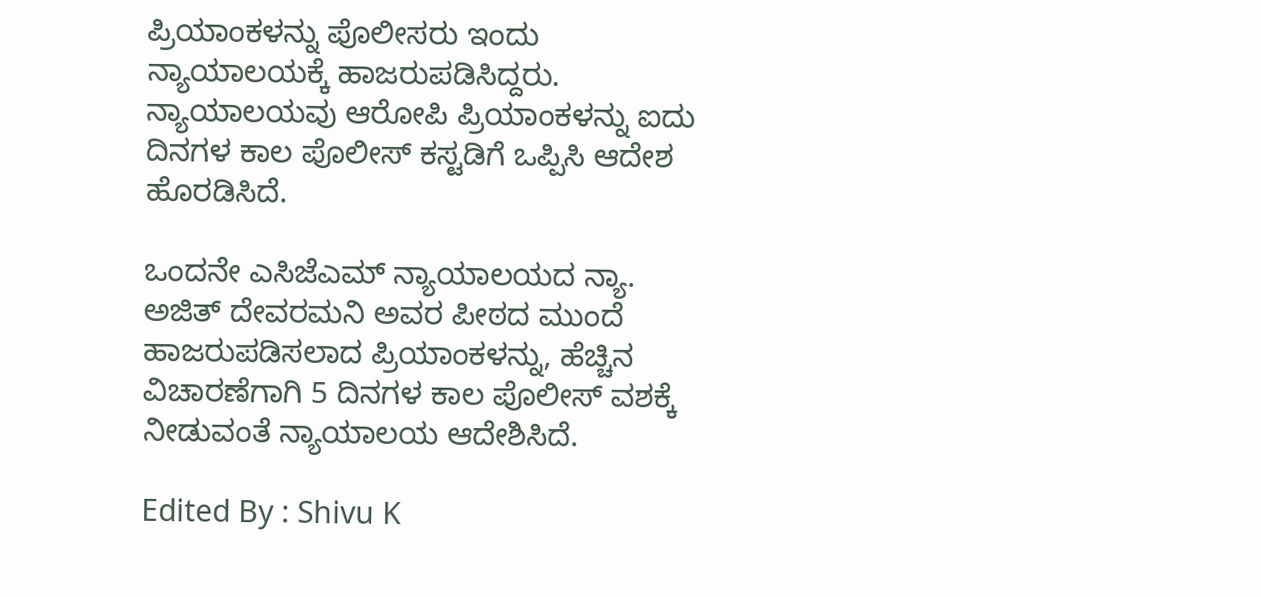ಪ್ರಿಯಾಂಕಳನ್ನು ಪೊಲೀಸರು ಇಂದು ನ್ಯಾಯಾಲಯಕ್ಕೆ ಹಾಜರುಪಡಿಸಿದ್ದರು. ನ್ಯಾಯಾಲಯವು ಆರೋಪಿ ಪ್ರಿಯಾಂಕಳನ್ನು ಐದು ದಿನಗಳ ಕಾಲ ಪೊಲೀಸ್ ಕಸ್ಟಡಿಗೆ ಒಪ್ಪಿಸಿ ಆದೇಶ ಹೊರಡಿಸಿದೆ.

ಒಂದನೇ ಎಸಿಜೆಎಮ್ ನ್ಯಾಯಾಲಯದ ನ್ಯಾ. ಅಜಿತ್ ದೇವರಮನಿ ಅವರ ಪೀಠದ ಮುಂದೆ ಹಾಜರುಪಡಿಸಲಾದ ಪ್ರಿಯಾಂಕಳನ್ನು, ಹೆಚ್ಚಿನ ವಿಚಾರಣೆಗಾಗಿ 5 ದಿನಗಳ ಕಾಲ ಪೊಲೀಸ್ ವಶಕ್ಕೆ ನೀಡುವಂತೆ ನ್ಯಾಯಾಲಯ ಆದೇಶಿಸಿದೆ.

Edited By : Shivu K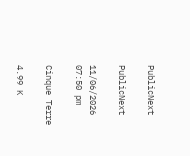PublicNext

PublicNext

11/06/2026 07:50 pm

Cinque Terre

4.99 K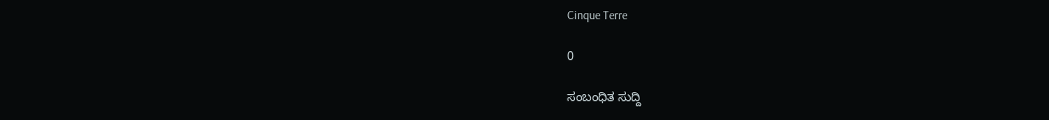Cinque Terre

0

ಸಂಬಂಧಿತ ಸುದ್ದಿ